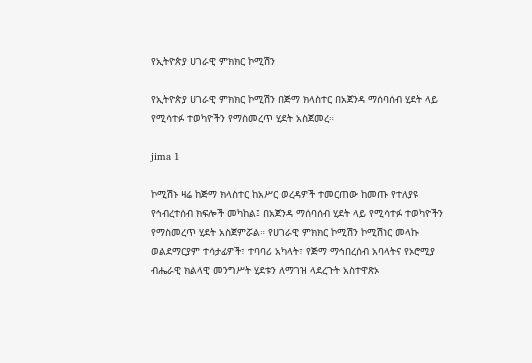የኢትዮጵያ ሀገራዊ ምክክር ኮሚሽን

የኢትዮጵያ ሀገራዊ ምክክር ኮሚሽን በጅማ ክላስተር በአጀንዳ ማሰባሰብ ሂደት ላይ የሚሳተፉ ተወካዮችን የማስመረጥ ሂደት አስጀመረ።

jima 1

ኮሚሽኑ ዛሬ ከጅማ ክላስተር ከአሥር ወረዳዎች ተመርጠው ከመጡ የተለያዩ የኅብረተሰብ ክፍሎች መካከል፤ በአጀንዳ ማሰባሰብ ሂደት ላይ የሚሳተፉ ተወካዮችን የማስመረጥ ሂደት አስጀምሯል። የሀገራዊ ምክክር ኮሚሽን ኮሚሽነር መላኩ ወልደማርያም ተሳታፊዎች፣ ተባባሪ አካላት፣ የጅማ ማኅበረሰብ አባላትና የኦሮሚያ ብሔራዊ ክልላዊ መንግሥት ሂደቱን ለማገዝ ላደረጉት አስተዋጽኦ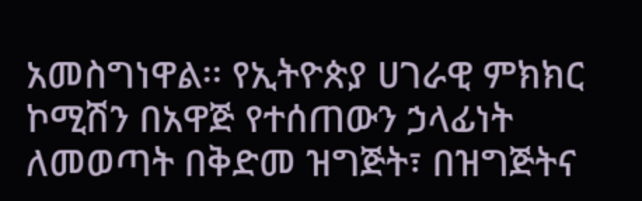አመስግነዋል፡፡ የኢትዮጵያ ሀገራዊ ምክክር ኮሚሽን በአዋጅ የተሰጠውን ኃላፊነት ለመወጣት በቅድመ ዝግጅት፣ በዝግጅትና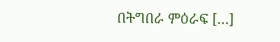በትግበራ ምዕራፍ […]